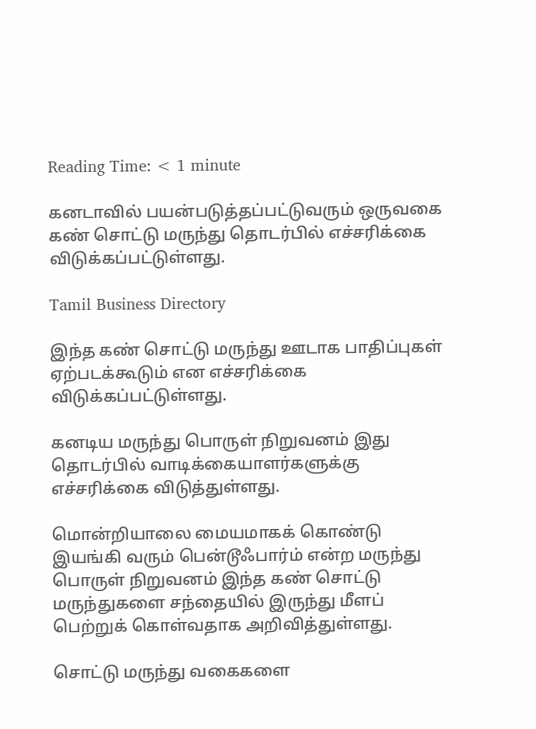Reading Time: < 1 minute

கனடாவில் பயன்படுத்தப்பட்டுவரும் ஒருவகை கண் சொட்டு மருந்து தொடர்பில் எச்சரிக்கை விடுக்கப்பட்டுள்ளது.

Tamil Business Directory

இந்த கண் சொட்டு மருந்து ஊடாக பாதிப்புகள் ஏற்படக்கூடும் என எச்சரிக்கை விடுக்கப்பட்டுள்ளது.

கனடிய மருந்து பொருள் நிறுவனம் இது தொடர்பில் வாடிக்கையாளர்களுக்கு எச்சரிக்கை விடுத்துள்ளது.

மொன்றியாலை மையமாகக் கொண்டு இயங்கி வரும் பென்டூஃபார்ம் என்ற மருந்து பொருள் நிறுவனம் இந்த கண் சொட்டு மருந்துகளை சந்தையில் இருந்து மீளப் பெற்றுக் கொள்வதாக அறிவித்துள்ளது.

சொட்டு மருந்து வகைகளை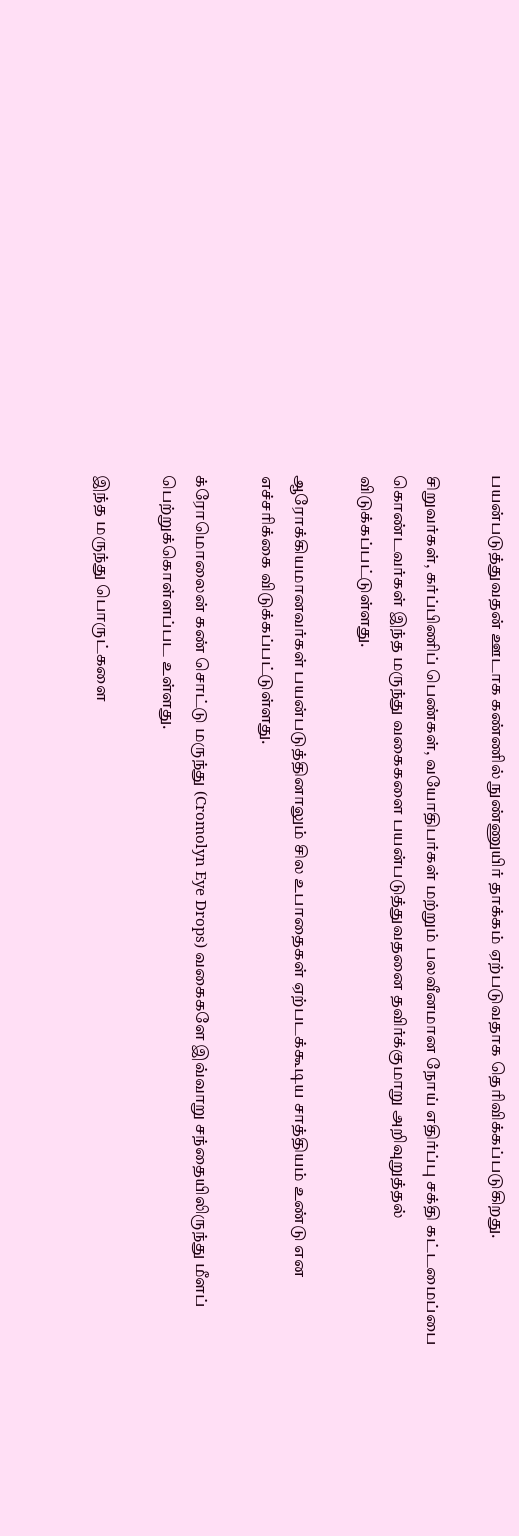பயன்படுத்துவதன் ஊடாக கண்ணில் நுண்ணுயிர் தாக்கம் ஏற்படுவதாக தெரிவிக்கப்படுகிறது.

சிறுவர்கள், கர்ப்பிணிப் பெண்கள், வயோதிபர்கள் மற்றும் பலவீனமான நோய் எதிர்ப்பு சக்தி கட்டமைப்பை கொண்டவர்கள் இந்த மருந்து வகைகளை பயன்படுத்துவதனை தவிர்க்குமாறு அறிவுறுத்தல் விடுக்கப்பட்டுள்ளது.

ஆரோக்கியமானவர்கள் பயன்படுத்தினாலும் சில உபாதைகள் ஏற்படக்கூடிய சாத்தியம் உண்டு என எச்சரிக்கை விடுக்கப்பட்டுள்ளது.

க்ரோமொலைன் கண் சொட்டு மருந்து (Cromolyn Eye Drops) வகைகளே இவ்வாறு சந்தையிலிருந்து மீளப் பெற்றுக்கொள்ளப்பட உள்ளது.

இந்த மருந்து பொருட்களை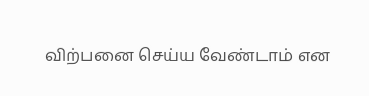விற்பனை செய்ய வேண்டாம் என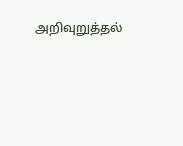அறிவுறுத்தல்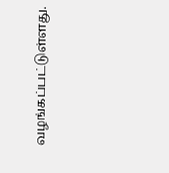வழங்கப்பட்டுள்ளது.